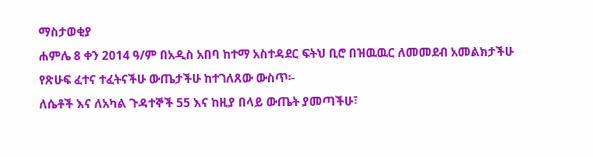ማስታወቂያ
ሐምሌ 8 ቀን 2014 ዓ/ም በአዲስ አበባ ከተማ አስተዳደር ፍትህ ቢሮ በዝዉዉር ለመመደብ አመልክታችሁ የጽሁፍ ፈተና ተፈትናችሁ ውጤታችሁ ከተገለጸው ውስጥ፡-
ለሴቶች እና ለአካል ጉዳተኞች 55 እና ከዚያ በላይ ውጤት ያመጣችሁ፣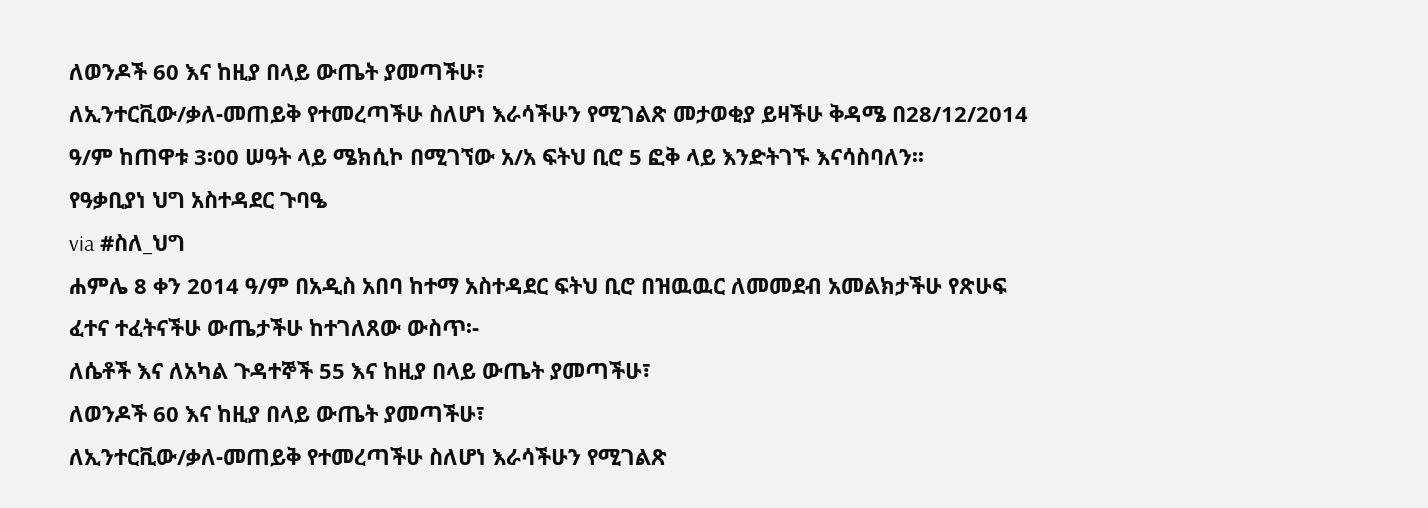ለወንዶች 60 እና ከዚያ በላይ ውጤት ያመጣችሁ፣
ለኢንተርቪው/ቃለ-መጠይቅ የተመረጣችሁ ስለሆነ እራሳችሁን የሚገልጽ መታወቂያ ይዛችሁ ቅዳሜ በ28/12/2014 ዓ/ም ከጠዋቱ 3፡00 ሠዓት ላይ ሜክሲኮ በሚገኘው አ/አ ፍትህ ቢሮ 5 ፎቅ ላይ እንድትገኙ እናሳስባለን፡፡
የዓቃቢያነ ህግ አስተዳደር ጉባዔ
via #ስለ_ህግ
ሐምሌ 8 ቀን 2014 ዓ/ም በአዲስ አበባ ከተማ አስተዳደር ፍትህ ቢሮ በዝዉዉር ለመመደብ አመልክታችሁ የጽሁፍ ፈተና ተፈትናችሁ ውጤታችሁ ከተገለጸው ውስጥ፡-
ለሴቶች እና ለአካል ጉዳተኞች 55 እና ከዚያ በላይ ውጤት ያመጣችሁ፣
ለወንዶች 60 እና ከዚያ በላይ ውጤት ያመጣችሁ፣
ለኢንተርቪው/ቃለ-መጠይቅ የተመረጣችሁ ስለሆነ እራሳችሁን የሚገልጽ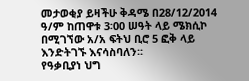መታወቂያ ይዛችሁ ቅዳሜ በ28/12/2014 ዓ/ም ከጠዋቱ 3፡00 ሠዓት ላይ ሜክሲኮ በሚገኘው አ/አ ፍትህ ቢሮ 5 ፎቅ ላይ እንድትገኙ እናሳስባለን፡፡
የዓቃቢያነ ህግ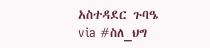አስተዳደር ጉባዔ
via #ስለ_ህግ